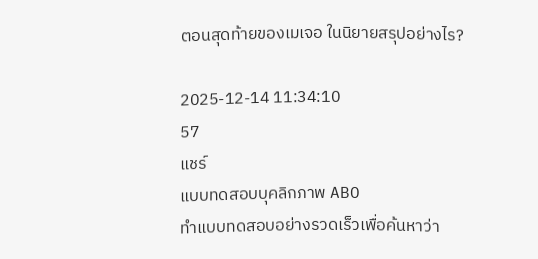ตอนสุดท้ายของเมเจอ ในนิยายสรุปอย่างไร?

2025-12-14 11:34:10
57
แชร์
แบบทดสอบบุคลิกภาพ ABO
ทำแบบทดสอบอย่างรวดเร็วเพื่อค้นหาว่า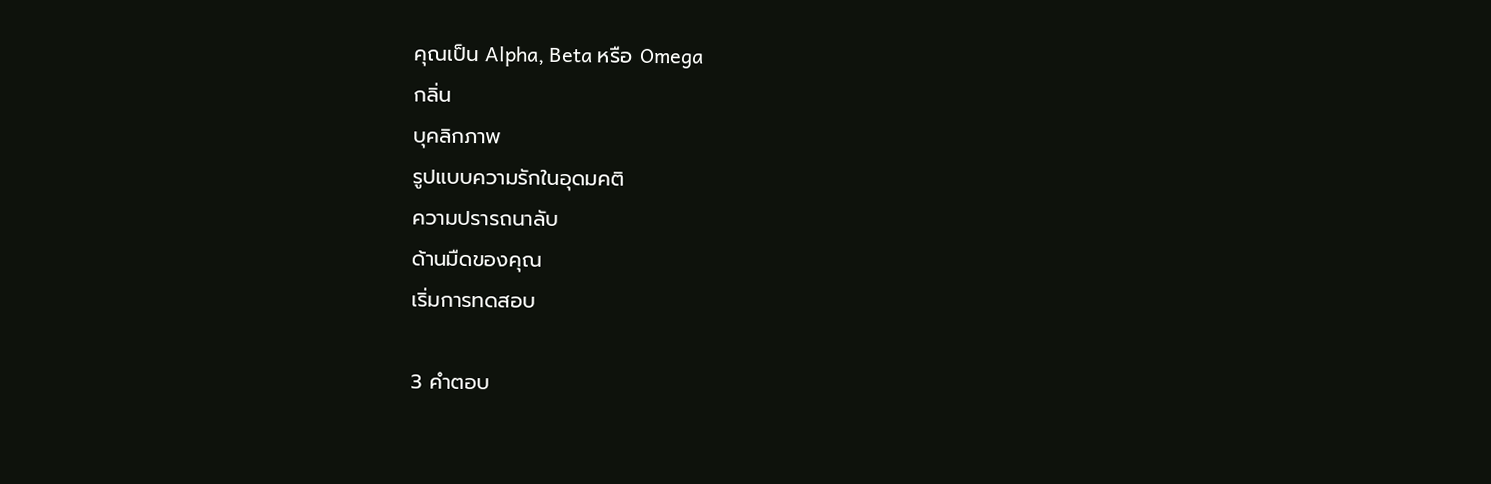คุณเป็น Alpha, Beta หรือ Omega
กลิ่น
บุคลิกภาพ
รูปแบบความรักในอุดมคติ
ความปรารถนาลับ
ด้านมืดของคุณ
เริ่มการทดสอบ

3 คำตอบ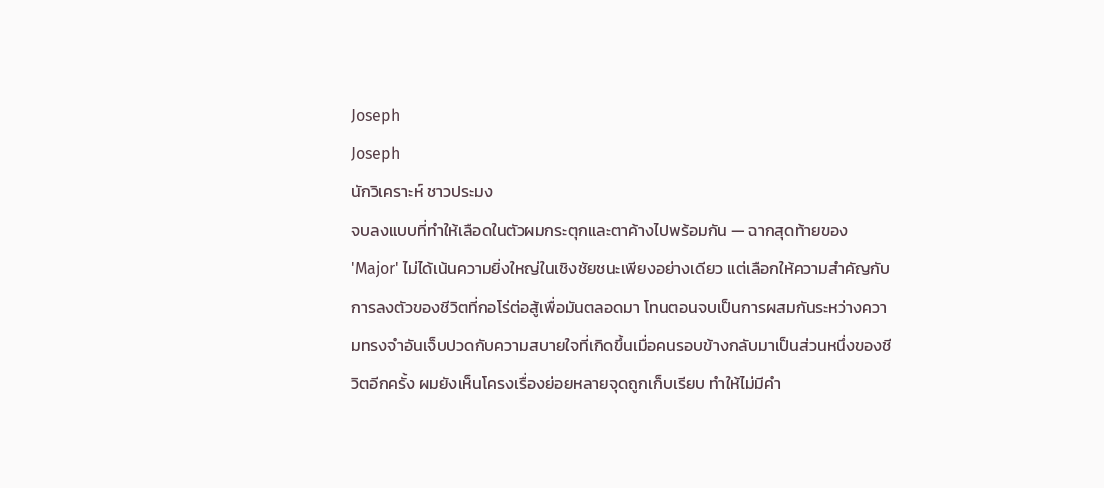Joseph
Joseph
นักวิเคราะห์ ชาวประมง
จบลงแบบที่ทำให้เลือดในตัวผมกระตุกและตาค้างไปพร้อมกัน — ฉากสุดท้ายของ 'Major' ไม่ได้เน้นความยิ่งใหญ่ในเชิงชัยชนะเพียงอย่างเดียว แต่เลือกให้ความสำคัญกับการลงตัวของชีวิตที่กอโร่ต่อสู้เพื่อมันตลอดมา โทนตอนจบเป็นการผสมกันระหว่างความทรงจำอันเจ็บปวดกับความสบายใจที่เกิดขึ้นเมื่อคนรอบข้างกลับมาเป็นส่วนหนึ่งของชีวิตอีกครั้ง ผมยังเห็นโครงเรื่องย่อยหลายจุดถูกเก็บเรียบ ทำให้ไม่มีคำ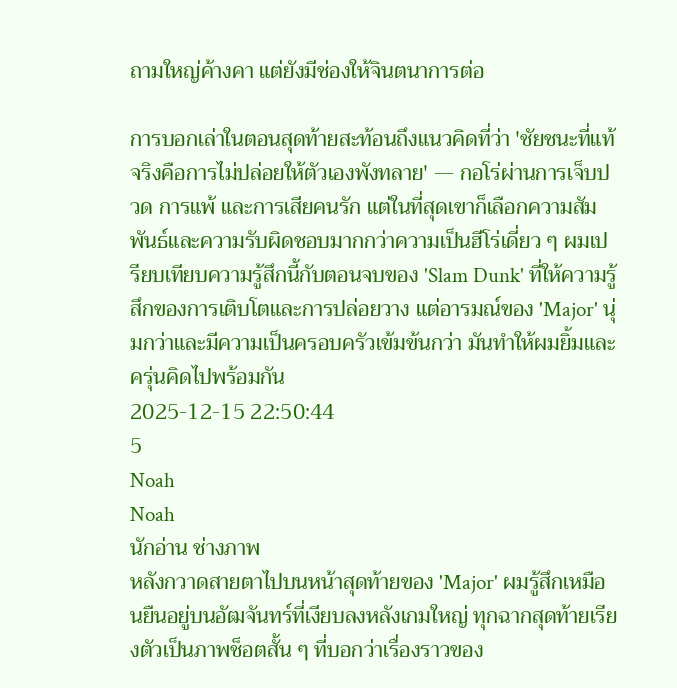ถามใหญ่ค้างคา แต่ยังมีช่องให้จินตนาการต่อ

การบอกเล่าในตอนสุดท้ายสะท้อนถึงแนวคิดที่ว่า 'ชัยชนะที่แท้จริงคือการไม่ปล่อยให้ตัวเองพังทลาย' — กอโร่ผ่านการเจ็บปวด การแพ้ และการเสียคนรัก แต่ในที่สุดเขาก็เลือกความสัมพันธ์และความรับผิดชอบมากกว่าความเป็นฮีโร่เดี่ยว ๆ ผมเปรียบเทียบความรู้สึกนี้กับตอนจบของ 'Slam Dunk' ที่ให้ความรู้สึกของการเติบโตและการปล่อยวาง แต่อารมณ์ของ 'Major' นุ่มกว่าและมีความเป็นครอบครัวเข้มข้นกว่า มันทำให้ผมยิ้มและครุ่นคิดไปพร้อมกัน
2025-12-15 22:50:44
5
Noah
Noah
นักอ่าน ช่างภาพ
หลังกวาดสายตาไปบนหน้าสุดท้ายของ 'Major' ผมรู้สึกเหมือนยืนอยู่บนอัฒจันทร์ที่เงียบลงหลังเกมใหญ่ ทุกฉากสุดท้ายเรียงตัวเป็นภาพช็อตสั้น ๆ ที่บอกว่าเรื่องราวของ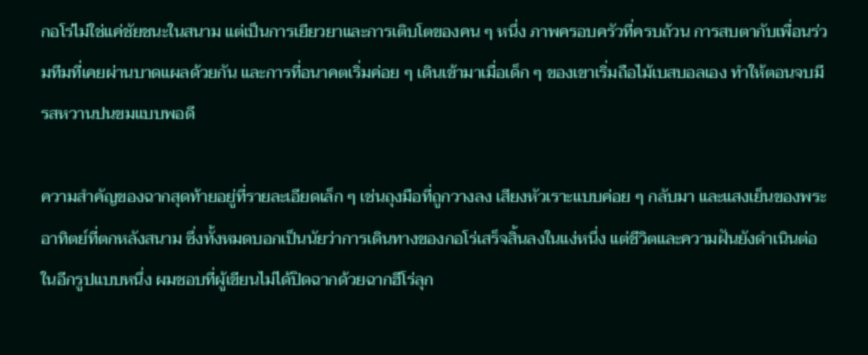กอโร่ไม่ใช่แค่ชัยชนะในสนาม แต่เป็นการเยียวยาและการเติบโตของคน ๆ หนึ่ง ภาพครอบครัวที่ครบถ้วน การสบตากับเพื่อนร่วมทีมที่เคยผ่านบาดแผลด้วยกัน และการที่อนาคตเริ่มค่อย ๆ เดินเข้ามาเมื่อเด็ก ๆ ของเขาเริ่มถือไม้เบสบอลเอง ทำให้ตอนจบมีรสหวานปนขมแบบพอดี

ความสำคัญของฉากสุดท้ายอยู่ที่รายละเอียดเล็ก ๆ เช่นถุงมือที่ถูกวางลง เสียงหัวเราะแบบค่อย ๆ กลับมา และแสงเย็นของพระอาทิตย์ที่ตกหลังสนาม ซึ่งทั้งหมดบอกเป็นนัยว่าการเดินทางของกอโร่เสร็จสิ้นลงในแง่หนึ่ง แต่ชีวิตและความฝันยังดำเนินต่อในอีกรูปแบบหนึ่ง ผมชอบที่ผู้เขียนไม่ได้ปิดฉากด้วยฉากฮีโร่ลุก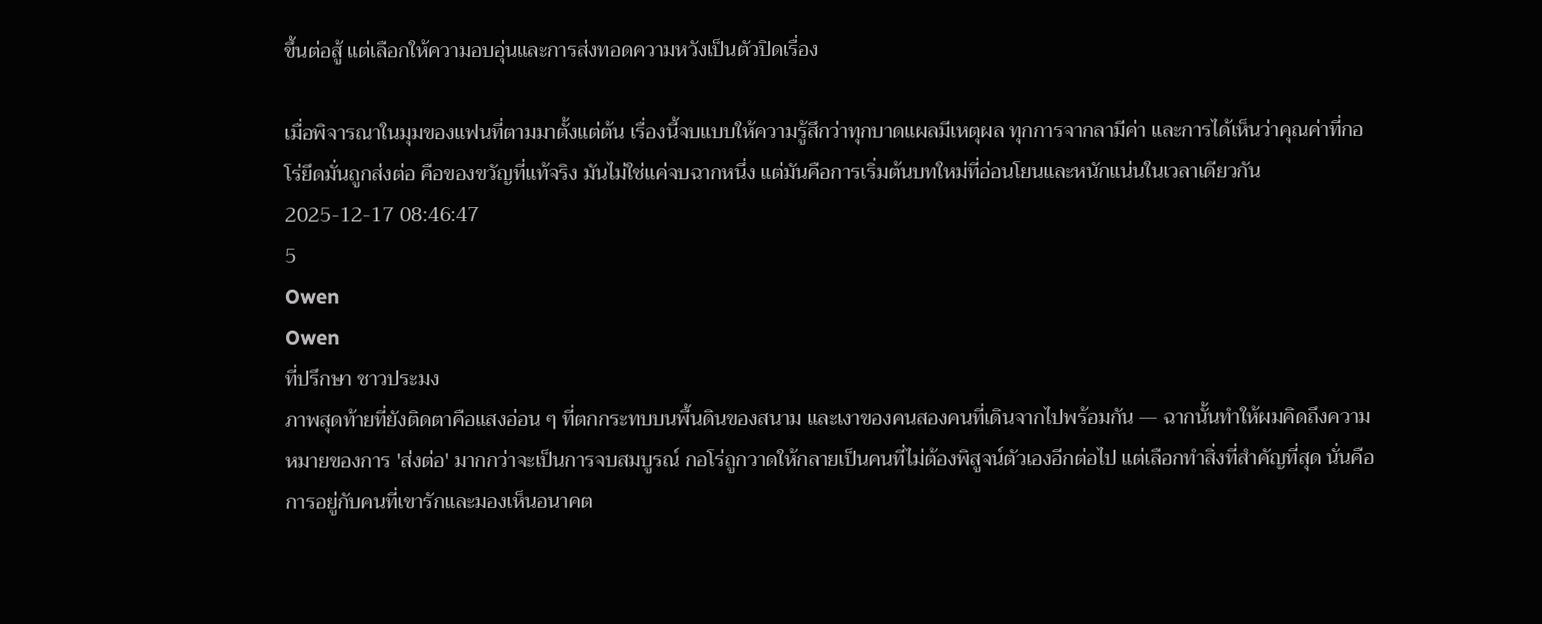ขึ้นต่อสู้ แต่เลือกให้ความอบอุ่นและการส่งทอดความหวังเป็นตัวปิดเรื่อง

เมื่อพิจารณาในมุมของแฟนที่ตามมาตั้งแต่ต้น เรื่องนี้จบแบบให้ความรู้สึกว่าทุกบาดแผลมีเหตุผล ทุกการจากลามีค่า และการได้เห็นว่าคุณค่าที่กอโร่ยึดมั่นถูกส่งต่อ คือของขวัญที่แท้จริง มันไม่ใช่แค่จบฉากหนึ่ง แต่มันคือการเริ่มต้นบทใหม่ที่อ่อนโยนและหนักแน่นในเวลาเดียวกัน
2025-12-17 08:46:47
5
Owen
Owen
ที่ปรึกษา ชาวประมง
ภาพสุดท้ายที่ยังติดตาคือแสงอ่อน ๆ ที่ตกกระทบบนพื้นดินของสนาม และเงาของคนสองคนที่เดินจากไปพร้อมกัน — ฉากนั้นทำให้ผมคิดถึงความหมายของการ 'ส่งต่อ' มากกว่าจะเป็นการจบสมบูรณ์ กอโร่ถูกวาดให้กลายเป็นคนที่ไม่ต้องพิสูจน์ตัวเองอีกต่อไป แต่เลือกทำสิ่งที่สำคัญที่สุด นั่นคือการอยู่กับคนที่เขารักและมองเห็นอนาคต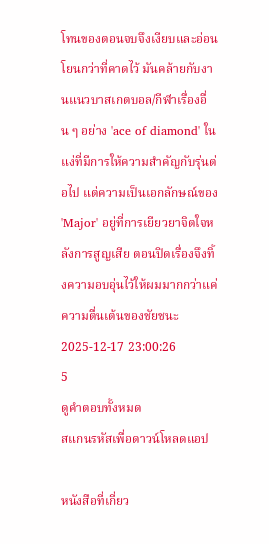โทนของตอนจบจึงเงียบและอ่อนโยนกว่าที่คาดไว้ มันคล้ายกับงานแนวบาสเกตบอล/กีฬาเรื่องอื่น ๆ อย่าง 'ace of diamond' ในแง่ที่มีการให้ความสำคัญกับรุ่นต่อไป แต่ความเป็นเอกลักษณ์ของ 'Major' อยู่ที่การเยียวยาจิตใจหลังการสูญเสีย ตอนปิดเรื่องจึงทิ้งความอบอุ่นไว้ให้ผมมากกว่าแค่ความตื่นเต้นของชัยชนะ
2025-12-17 23:00:26
5
ดูคำตอบทั้งหมด
สแกนรหัสเพื่อดาวน์โหลดแอป

หนังสือที่เกี่ยว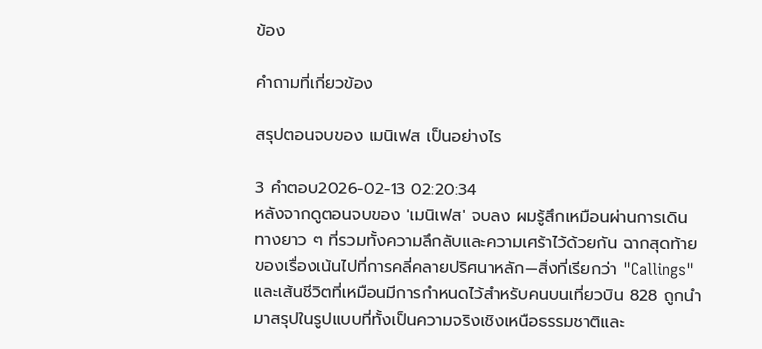ข้อง

คำถามที่เกี่ยวข้อง

สรุปตอนจบของ เมนิเฟส เป็นอย่างไร

3 คำตอบ2026-02-13 02:20:34
หลังจากดูตอนจบของ 'เมนิเฟส' จบลง ผมรู้สึกเหมือนผ่านการเดินทางยาว ๆ ที่รวมทั้งความลึกลับและความเศร้าไว้ด้วยกัน ฉากสุดท้ายของเรื่องเน้นไปที่การคลี่คลายปริศนาหลัก—สิ่งที่เรียกว่า "Callings" และเส้นชีวิตที่เหมือนมีการกำหนดไว้สำหรับคนบนเที่ยวบิน 828 ถูกนำมาสรุปในรูปแบบที่ทั้งเป็นความจริงเชิงเหนือธรรมชาติและ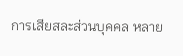การเสียสละส่วนบุคคล หลาย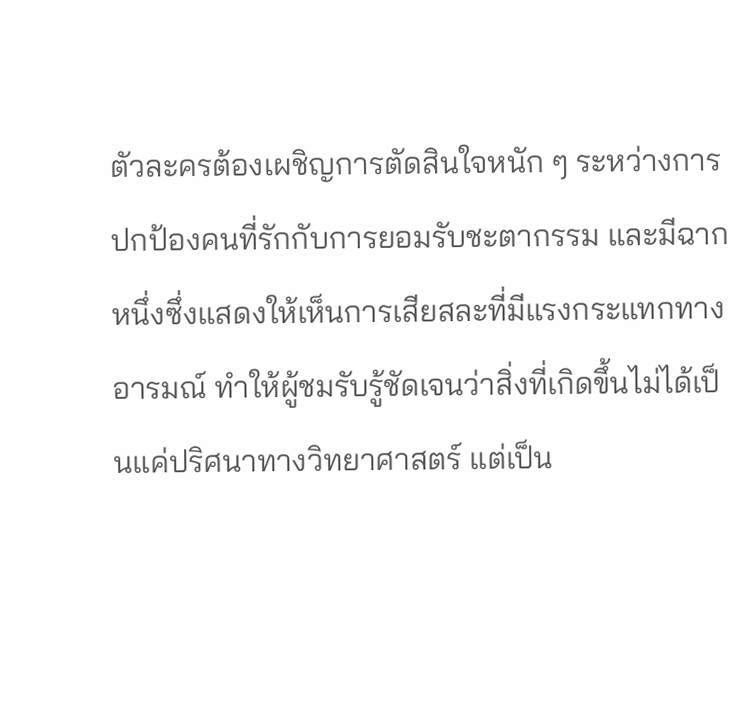ตัวละครต้องเผชิญการตัดสินใจหนัก ๆ ระหว่างการปกป้องคนที่รักกับการยอมรับชะตากรรม และมีฉากหนึ่งซึ่งแสดงให้เห็นการเสียสละที่มีแรงกระแทกทางอารมณ์ ทำให้ผู้ชมรับรู้ชัดเจนว่าสิ่งที่เกิดขึ้นไม่ได้เป็นแค่ปริศนาทางวิทยาศาสตร์ แต่เป็น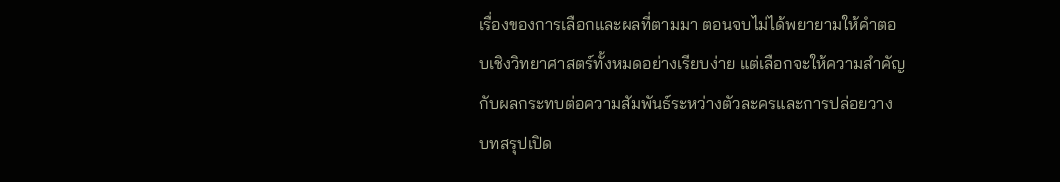เรื่องของการเลือกและผลที่ตามมา ตอนจบไม่ได้พยายามให้คำตอบเชิงวิทยาศาสตร์ทั้งหมดอย่างเรียบง่าย แต่เลือกจะให้ความสำคัญกับผลกระทบต่อความสัมพันธ์ระหว่างตัวละครและการปล่อยวาง บทสรุปเปิด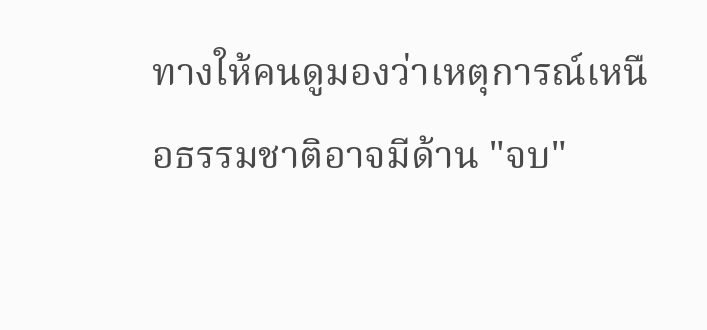ทางให้คนดูมองว่าเหตุการณ์เหนือธรรมชาติอาจมีด้าน "จบ"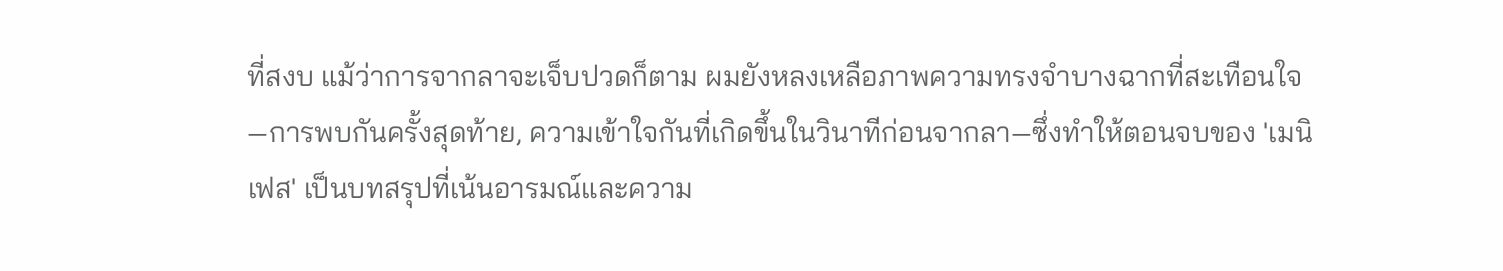ที่สงบ แม้ว่าการจากลาจะเจ็บปวดก็ตาม ผมยังหลงเหลือภาพความทรงจำบางฉากที่สะเทือนใจ—การพบกันครั้งสุดท้าย, ความเข้าใจกันที่เกิดขึ้นในวินาทีก่อนจากลา—ซึ่งทำให้ตอนจบของ 'เมนิเฟส' เป็นบทสรุปที่เน้นอารมณ์และความ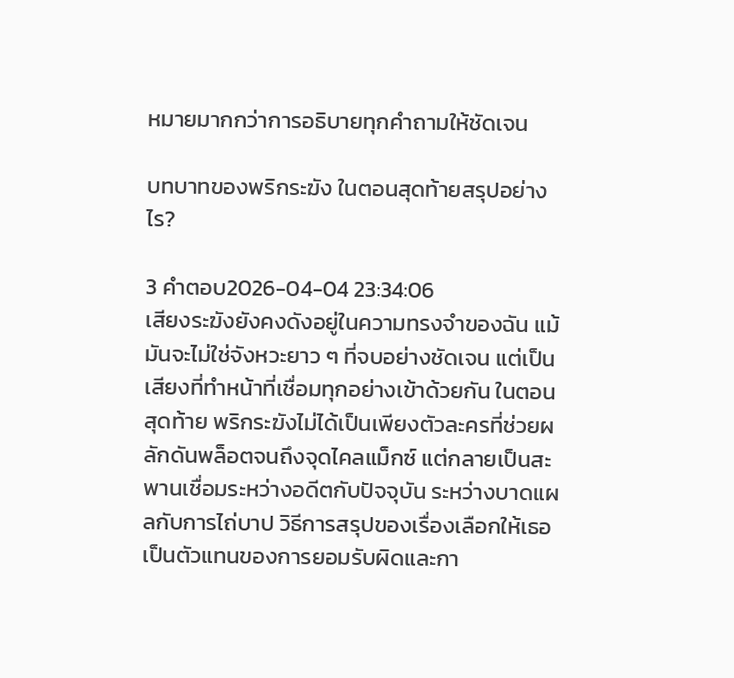หมายมากกว่าการอธิบายทุกคำถามให้ชัดเจน

บทบาทของพริกระฆัง ในตอนสุดท้ายสรุปอย่างไร?

3 คำตอบ2026-04-04 23:34:06
เสียงระฆังยังคงดังอยู่ในความทรงจำของฉัน แม้มันจะไม่ใช่จังหวะยาว ๆ ที่จบอย่างชัดเจน แต่เป็นเสียงที่ทำหน้าที่เชื่อมทุกอย่างเข้าด้วยกัน ในตอนสุดท้าย พริกระฆังไม่ได้เป็นเพียงตัวละครที่ช่วยผลักดันพล็อตจนถึงจุดไคลแม็กซ์ แต่กลายเป็นสะพานเชื่อมระหว่างอดีตกับปัจจุบัน ระหว่างบาดแผลกับการไถ่บาป วิธีการสรุปของเรื่องเลือกให้เธอเป็นตัวแทนของการยอมรับผิดและกา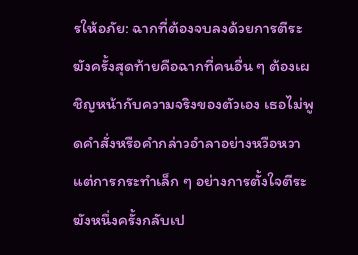รให้อภัย: ฉากที่ต้องจบลงด้วยการตีระฆังครั้งสุดท้ายคือฉากที่คนอื่น ๆ ต้องเผชิญหน้ากับความจริงของตัวเอง เธอไม่พูดคำสั่งหรือคำกล่าวอำลาอย่างหวือหวา แต่การกระทำเล็ก ๆ อย่างการตั้งใจตีระฆังหนึ่งครั้งกลับเป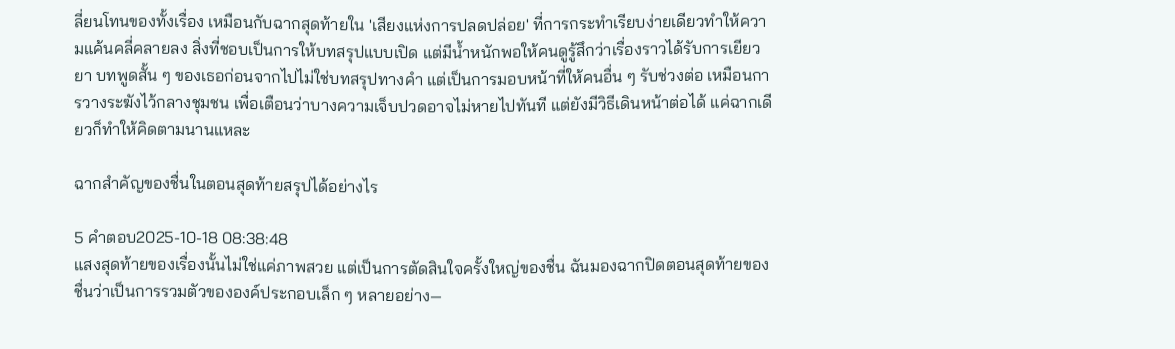ลี่ยนโทนของทั้งเรื่อง เหมือนกับฉากสุดท้ายใน 'เสียงแห่งการปลดปล่อย' ที่การกระทำเรียบง่ายเดียวทำให้ความแค้นคลี่คลายลง สิ่งที่ชอบเป็นการให้บทสรุปแบบเปิด แต่มีน้ำหนักพอให้คนดูรู้สึกว่าเรื่องราวได้รับการเยียวยา บทพูดสั้น ๆ ของเธอก่อนจากไปไม่ใช่บทสรุปทางคำ แต่เป็นการมอบหน้าที่ให้คนอื่น ๆ รับช่วงต่อ เหมือนการวางระฆังไว้กลางชุมชน เพื่อเตือนว่าบางความเจ็บปวดอาจไม่หายไปทันที แต่ยังมีวิธีเดินหน้าต่อได้ แค่ฉากเดียวก็ทำให้คิดตามนานแหละ

ฉากสำคัญของชื่นในตอนสุดท้ายสรุปได้อย่างไร

5 คำตอบ2025-10-18 08:38:48
แสงสุดท้ายของเรื่องนั้นไม่ใช่แค่ภาพสวย แต่เป็นการตัดสินใจครั้งใหญ่ของชื่น ฉันมองฉากปิดตอนสุดท้ายของชื่นว่าเป็นการรวมตัวขององค์ประกอบเล็ก ๆ หลายอย่าง—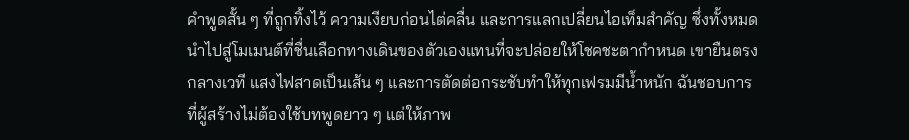คำพูดสั้น ๆ ที่ถูกทิ้งไว้ ความเงียบก่อนไต่คลื่น และการแลกเปลี่ยนไอเท็มสำคัญ ซึ่งทั้งหมดนำไปสู่โมเมนต์ที่ชื่นเลือกทางเดินของตัวเองแทนที่จะปล่อยให้โชคชะตากำหนด เขายืนตรงกลางเวที แสงไฟสาดเป็นเส้น ๆ และการตัดต่อกระชับทำให้ทุกเฟรมมีน้ำหนัก ฉันชอบการที่ผู้สร้างไม่ต้องใช้บทพูดยาว ๆ แต่ให้ภาพ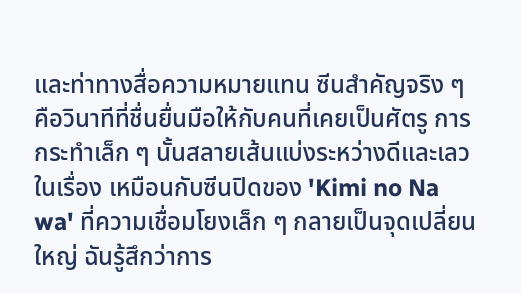และท่าทางสื่อความหมายแทน ซีนสำคัญจริง ๆ คือวินาทีที่ชื่นยื่นมือให้กับคนที่เคยเป็นศัตรู การกระทำเล็ก ๆ นั้นสลายเส้นแบ่งระหว่างดีและเลวในเรื่อง เหมือนกับซีนปิดของ 'Kimi no Na wa' ที่ความเชื่อมโยงเล็ก ๆ กลายเป็นจุดเปลี่ยนใหญ่ ฉันรู้สึกว่าการ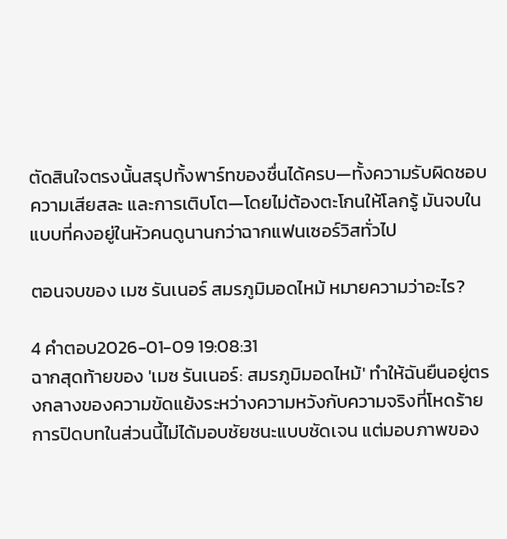ตัดสินใจตรงนั้นสรุปทั้งพาร์ทของชื่นได้ครบ—ทั้งความรับผิดชอบ ความเสียสละ และการเติบโต—โดยไม่ต้องตะโกนให้โลกรู้ มันจบในแบบที่คงอยู่ในหัวคนดูนานกว่าฉากแฟนเซอร์วิสทั่วไป

ตอนจบของ เมซ รันเนอร์ สมรภูมิมอดไหม้ หมายความว่าอะไร?

4 คำตอบ2026-01-09 19:08:31
ฉากสุดท้ายของ 'เมซ รันเนอร์: สมรภูมิมอดไหม้' ทำให้ฉันยืนอยู่ตรงกลางของความขัดแย้งระหว่างความหวังกับความจริงที่โหดร้าย การปิดบทในส่วนนี้ไม่ได้มอบชัยชนะแบบชัดเจน แต่มอบภาพของ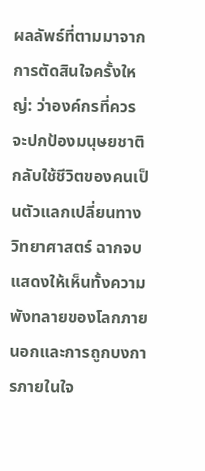ผลลัพธ์ที่ตามมาจากการตัดสินใจครั้งใหญ่: ว่าองค์กรที่ควรจะปกป้องมนุษยชาติกลับใช้ชีวิตของคนเป็นตัวแลกเปลี่ยนทางวิทยาศาสตร์ ฉากจบแสดงให้เห็นทั้งความพังทลายของโลกภายนอกและการถูกบงการภายในใจ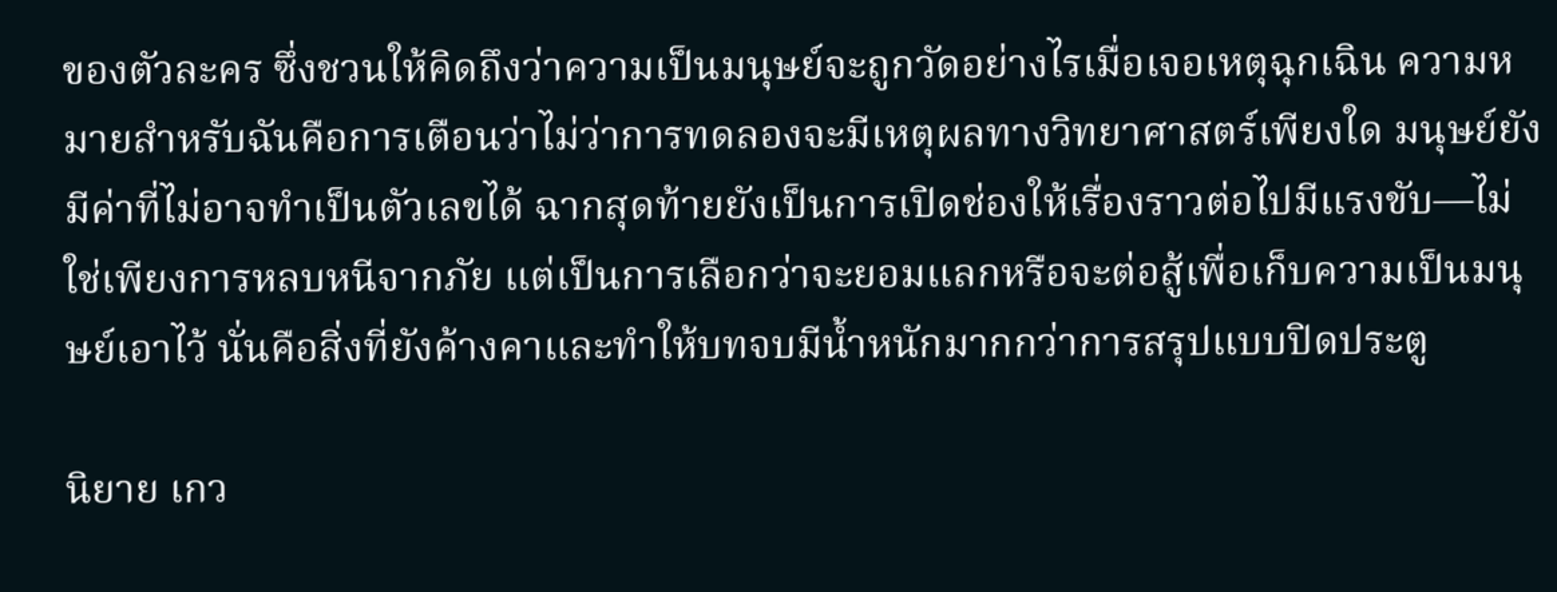ของตัวละคร ซึ่งชวนให้คิดถึงว่าความเป็นมนุษย์จะถูกวัดอย่างไรเมื่อเจอเหตุฉุกเฉิน ความหมายสำหรับฉันคือการเตือนว่าไม่ว่าการทดลองจะมีเหตุผลทางวิทยาศาสตร์เพียงใด มนุษย์ยังมีค่าที่ไม่อาจทำเป็นตัวเลขได้ ฉากสุดท้ายยังเป็นการเปิดช่องให้เรื่องราวต่อไปมีแรงขับ—ไม่ใช่เพียงการหลบหนีจากภัย แต่เป็นการเลือกว่าจะยอมแลกหรือจะต่อสู้เพื่อเก็บความเป็นมนุษย์เอาไว้ นั่นคือสิ่งที่ยังค้างคาและทำให้บทจบมีน้ำหนักมากกว่าการสรุปแบบปิดประตู

นิยาย เกว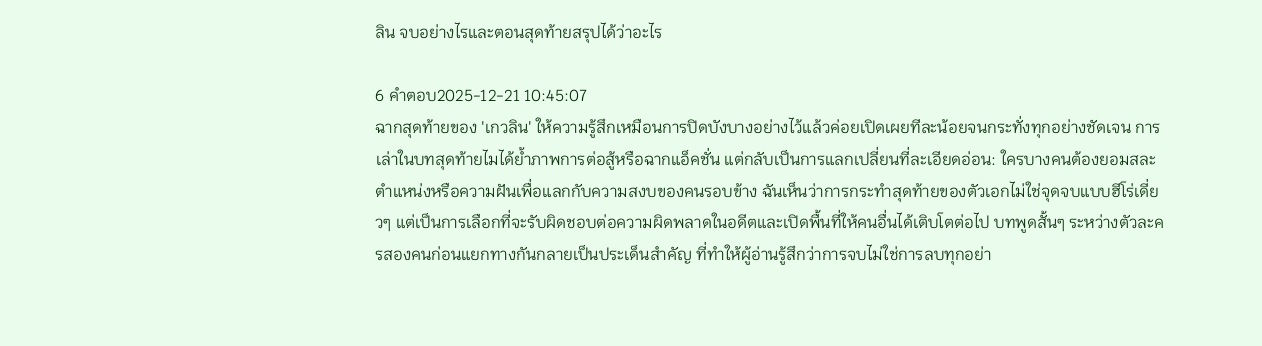ลิน จบอย่างไรและตอนสุดท้ายสรุปได้ว่าอะไร

6 คำตอบ2025-12-21 10:45:07
ฉากสุดท้ายของ 'เกวลิน' ให้ความรู้สึกเหมือนการปิดบังบางอย่างไว้แล้วค่อยเปิดเผยทีละน้อยจนกระทั่งทุกอย่างชัดเจน การเล่าในบทสุดท้ายไมได้ย้ำภาพการต่อสู้หรือฉากแอ็คชั่น แต่กลับเป็นการแลกเปลี่ยนที่ละเอียดอ่อน: ใครบางคนต้องยอมสละตำแหน่งหรือความฝันเพื่อแลกกับความสงบของคนรอบข้าง ฉันเห็นว่าการกระทำสุดท้ายของตัวเอกไม่ใช่จุดจบแบบฮีโร่เดี่ยวๆ แต่เป็นการเลือกที่จะรับผิดชอบต่อความผิดพลาดในอดีตและเปิดพื้นที่ให้คนอื่นได้เติบโตต่อไป บทพูดสั้นๆ ระหว่างตัวละครสองคนก่อนแยกทางกันกลายเป็นประเด็นสำคัญ ที่ทำให้ผู้อ่านรู้สึกว่าการจบไม่ใช่การลบทุกอย่า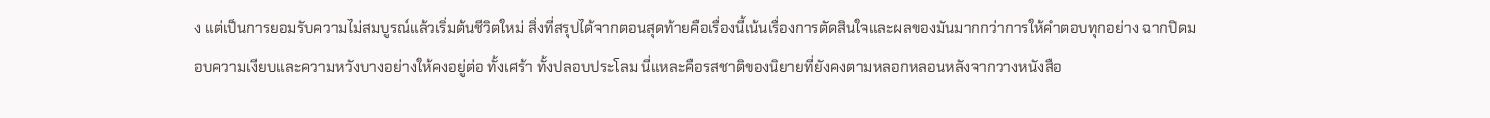ง แต่เป็นการยอมรับความไม่สมบูรณ์แล้วเริ่มต้นชีวิตใหม่ สิ่งที่สรุปได้จากตอนสุดท้ายคือเรื่องนี้เน้นเรื่องการตัดสินใจและผลของมันมากกว่าการให้คำตอบทุกอย่าง ฉากปิดมอบความเงียบและความหวังบางอย่างให้คงอยู่ต่อ ทั้งเศร้า ทั้งปลอบประโลม นี่แหละคือรสชาติของนิยายที่ยังคงตามหลอกหลอนหลังจากวางหนังสือ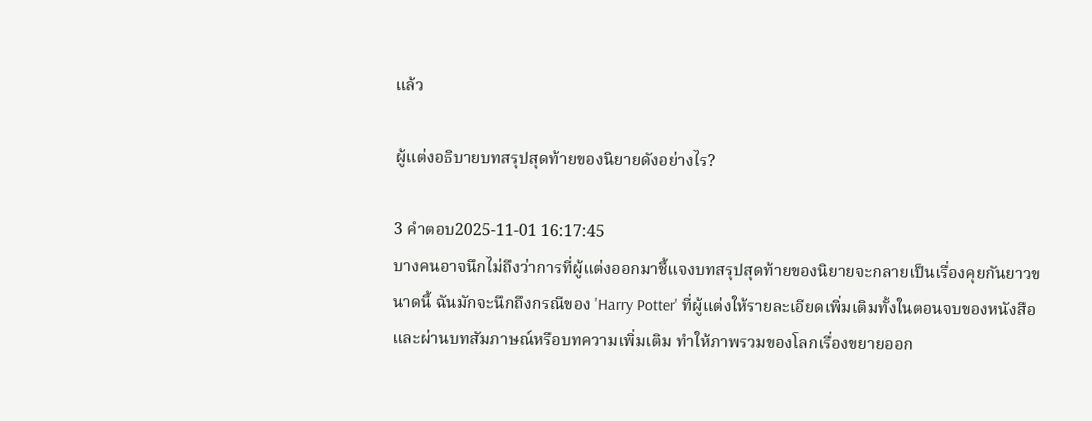แล้ว

ผู้แต่งอธิบายบทสรุปสุดท้ายของนิยายดังอย่างไร?

3 คำตอบ2025-11-01 16:17:45
บางคนอาจนึกไม่ถึงว่าการที่ผู้แต่งออกมาชี้แจงบทสรุปสุดท้ายของนิยายจะกลายเป็นเรื่องคุยกันยาวขนาดนี้ ฉันมักจะนึกถึงกรณีของ 'Harry Potter' ที่ผู้แต่งให้รายละเอียดเพิ่มเติมทั้งในตอนจบของหนังสือและผ่านบทสัมภาษณ์หรือบทความเพิ่มเติม ทำให้ภาพรวมของโลกเรื่องขยายออก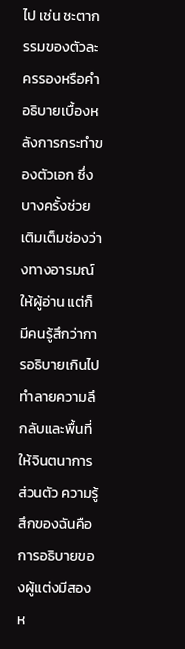ไป เช่น ชะตากรรมของตัวละครรองหรือคำอธิบายเบื้องหลังการกระทำของตัวเอก ซึ่งบางครั้งช่วยเติมเต็มช่องว่างทางอารมณ์ให้ผู้อ่าน แต่ก็มีคนรู้สึกว่าการอธิบายเกินไปทำลายความลึกลับและพื้นที่ให้จินตนาการส่วนตัว ความรู้สึกของฉันคือการอธิบายของผู้แต่งมีสองห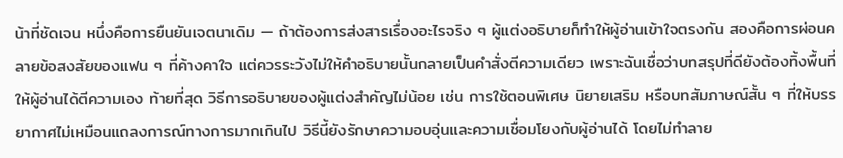น้าที่ชัดเจน หนึ่งคือการยืนยันเจตนาเดิม — ถ้าต้องการส่งสารเรื่องอะไรจริง ๆ ผู้แต่งอธิบายก็ทำให้ผู้อ่านเข้าใจตรงกัน สองคือการผ่อนคลายข้อสงสัยของแฟน ๆ ที่ค้างคาใจ แต่ควรระวังไม่ให้คำอธิบายนั้นกลายเป็นคำสั่งตีความเดียว เพราะฉันเชื่อว่าบทสรุปที่ดียังต้องทิ้งพื้นที่ให้ผู้อ่านได้ตีความเอง ท้ายที่สุด วิธีการอธิบายของผู้แต่งสำคัญไม่น้อย เช่น การใช้ตอนพิเศษ นิยายเสริม หรือบทสัมภาษณ์สั้น ๆ ที่ให้บรรยากาศไม่เหมือนแถลงการณ์ทางการมากเกินไป วิธีนี้ยังรักษาความอบอุ่นและความเชื่อมโยงกับผู้อ่านได้ โดยไม่ทำลาย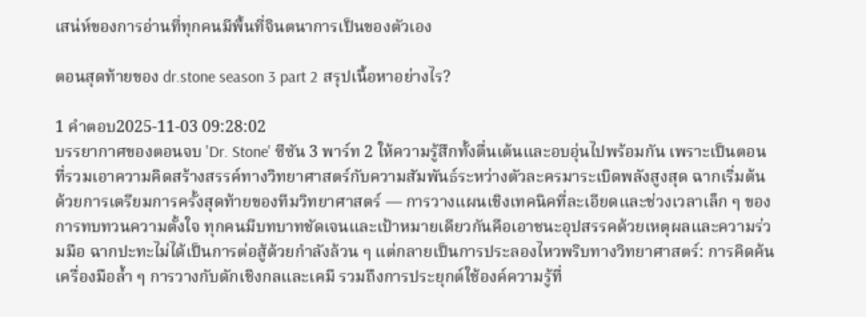เสน่ห์ของการอ่านที่ทุกคนมีพื้นที่จินตนาการเป็นของตัวเอง

ตอนสุดท้ายของ dr.stone season 3 part 2 สรุปเนื้อหาอย่างไร?

1 คำตอบ2025-11-03 09:28:02
บรรยากาศของตอนจบ 'Dr. Stone' ซีซัน 3 พาร์ท 2 ให้ความรู้สึกทั้งตื่นเต้นและอบอุ่นไปพร้อมกัน เพราะเป็นตอนที่รวมเอาความคิดสร้างสรรค์ทางวิทยาศาสตร์กับความสัมพันธ์ระหว่างตัวละครมาระเบิดพลังสูงสุด ฉากเริ่มต้นด้วยการเตรียมการครั้งสุดท้ายของทีมวิทยาศาสตร์ — การวางแผนเชิงเทคนิคที่ละเอียดและช่วงเวลาเล็ก ๆ ของการทบทวนความตั้งใจ ทุกคนมีบทบาทชัดเจนและเป้าหมายเดียวกันคือเอาชนะอุปสรรคด้วยเหตุผลและความร่วมมือ ฉากปะทะไม่ได้เป็นการต่อสู้ด้วยกำลังล้วน ๆ แต่กลายเป็นการประลองไหวพริบทางวิทยาศาสตร์: การคิดค้นเครื่องมือล้ำ ๆ การวางกับดักเชิงกลและเคมี รวมถึงการประยุกต์ใช้องค์ความรู้ที่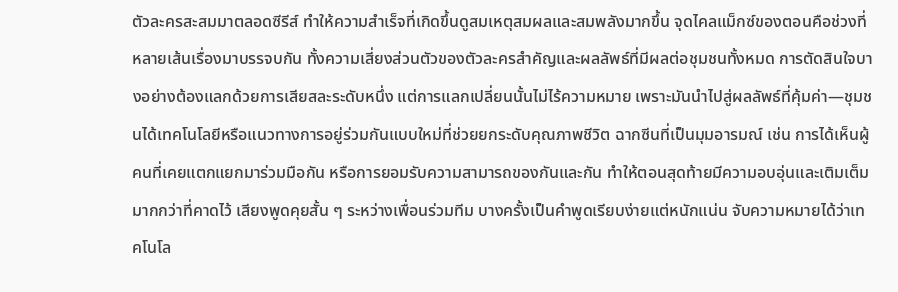ตัวละครสะสมมาตลอดซีรีส์ ทำให้ความสำเร็จที่เกิดขึ้นดูสมเหตุสมผลและสมพลังมากขึ้น จุดไคลแม็กซ์ของตอนคือช่วงที่หลายเส้นเรื่องมาบรรจบกัน ทั้งความเสี่ยงส่วนตัวของตัวละครสำคัญและผลลัพธ์ที่มีผลต่อชุมชนทั้งหมด การตัดสินใจบางอย่างต้องแลกด้วยการเสียสละระดับหนึ่ง แต่การแลกเปลี่ยนนั้นไม่ไร้ความหมาย เพราะมันนำไปสู่ผลลัพธ์ที่คุ้มค่า—ชุมชนได้เทคโนโลยีหรือแนวทางการอยู่ร่วมกันแบบใหม่ที่ช่วยยกระดับคุณภาพชีวิต ฉากซีนที่เป็นมุมอารมณ์ เช่น การได้เห็นผู้คนที่เคยแตกแยกมาร่วมมือกัน หรือการยอมรับความสามารถของกันและกัน ทำให้ตอนสุดท้ายมีความอบอุ่นและเติมเต็มมากกว่าที่คาดไว้ เสียงพูดคุยสั้น ๆ ระหว่างเพื่อนร่วมทีม บางครั้งเป็นคำพูดเรียบง่ายแต่หนักแน่น จับความหมายได้ว่าเทคโนโล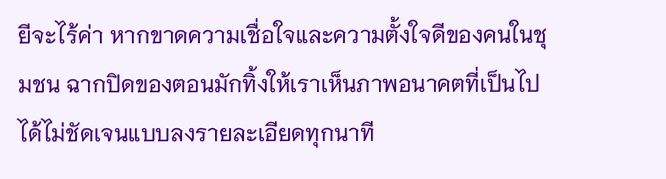ยีจะไร้ค่า หากขาดความเชื่อใจและความตั้งใจดีของคนในชุมชน ฉากปิดของตอนมักทิ้งให้เราเห็นภาพอนาคตที่เป็นไปได้ไม่ชัดเจนแบบลงรายละเอียดทุกนาที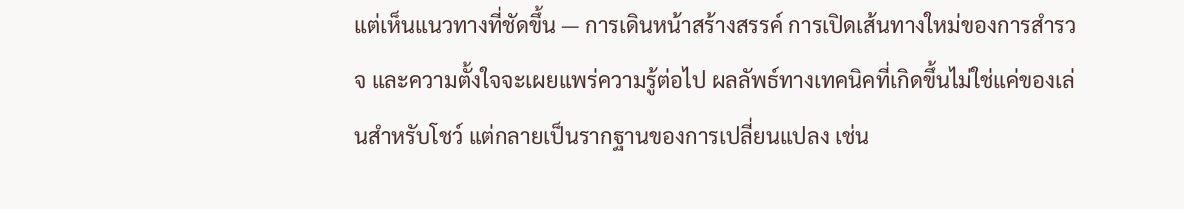แต่เห็นแนวทางที่ชัดขึ้น — การเดินหน้าสร้างสรรค์ การเปิดเส้นทางใหม่ของการสำรวจ และความตั้งใจจะเผยแพร่ความรู้ต่อไป ผลลัพธ์ทางเทคนิคที่เกิดขึ้นไม่ใช่แค่ของเล่นสำหรับโชว์ แต่กลายเป็นรากฐานของการเปลี่ยนแปลง เช่น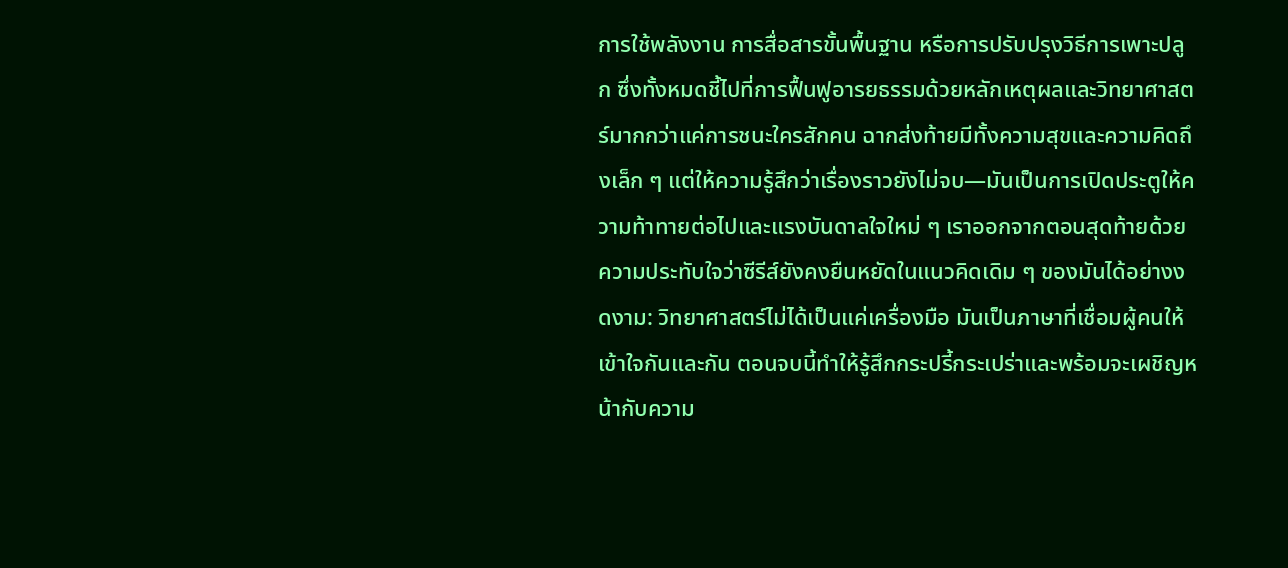การใช้พลังงาน การสื่อสารขั้นพื้นฐาน หรือการปรับปรุงวิธีการเพาะปลูก ซึ่งทั้งหมดชี้ไปที่การฟื้นฟูอารยธรรมด้วยหลักเหตุผลและวิทยาศาสตร์มากกว่าแค่การชนะใครสักคน ฉากส่งท้ายมีทั้งความสุขและความคิดถึงเล็ก ๆ แต่ให้ความรู้สึกว่าเรื่องราวยังไม่จบ—มันเป็นการเปิดประตูให้ความท้าทายต่อไปและแรงบันดาลใจใหม่ ๆ เราออกจากตอนสุดท้ายด้วยความประทับใจว่าซีรีส์ยังคงยืนหยัดในแนวคิดเดิม ๆ ของมันได้อย่างงดงาม: วิทยาศาสตร์ไม่ได้เป็นแค่เครื่องมือ มันเป็นภาษาที่เชื่อมผู้คนให้เข้าใจกันและกัน ตอนจบนี้ทำให้รู้สึกกระปรี้กระเปร่าและพร้อมจะเผชิญหน้ากับความ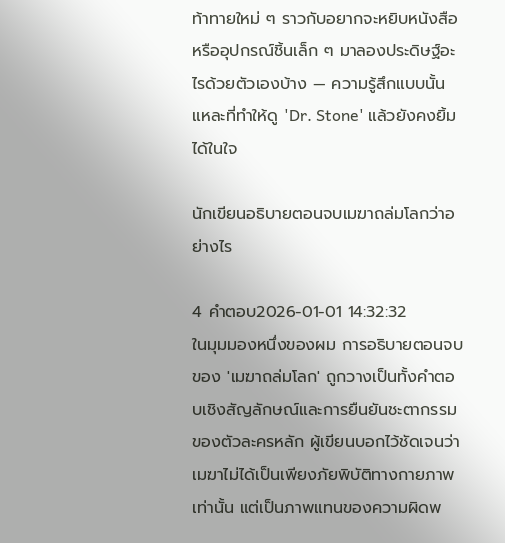ท้าทายใหม่ ๆ ราวกับอยากจะหยิบหนังสือหรืออุปกรณ์ชิ้นเล็ก ๆ มาลองประดิษฐ์อะไรด้วยตัวเองบ้าง — ความรู้สึกแบบนั้นแหละที่ทำให้ดู 'Dr. Stone' แล้วยังคงยิ้มได้ในใจ

นักเขียนอธิบายตอนจบเมฆาถล่มโลกว่าอย่างไร

4 คำตอบ2026-01-01 14:32:32
ในมุมมองหนึ่งของผม การอธิบายตอนจบของ 'เมฆาถล่มโลก' ถูกวางเป็นทั้งคำตอบเชิงสัญลักษณ์และการยืนยันชะตากรรมของตัวละครหลัก ผู้เขียนบอกไว้ชัดเจนว่าเมฆาไม่ได้เป็นเพียงภัยพิบัติทางกายภาพเท่านั้น แต่เป็นภาพแทนของความผิดพ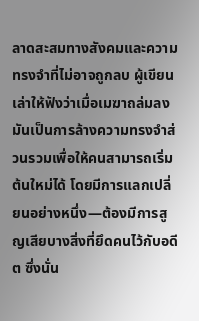ลาดสะสมทางสังคมและความทรงจำที่ไม่อาจถูกลบ ผู้เขียนเล่าให้ฟังว่าเมื่อเมฆาถล่มลง มันเป็นการล้างความทรงจำส่วนรวมเพื่อให้คนสามารถเริ่มต้นใหม่ได้ โดยมีการแลกเปลี่ยนอย่างหนึ่ง—ต้องมีการสูญเสียบางสิ่งที่ยึดคนไว้กับอดีต ซึ่งนั่น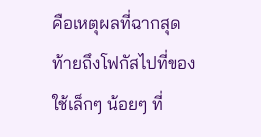คือเหตุผลที่ฉากสุดท้ายถึงโฟกัสไปที่ของใช้เล็กๆ น้อยๆ ที่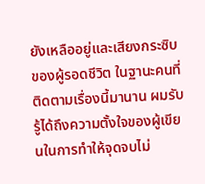ยังเหลืออยู่และเสียงกระซิบของผู้รอดชีวิต ในฐานะคนที่ติดตามเรื่องนี้มานาน ผมรับรู้ได้ถึงความตั้งใจของผู้เขียนในการทำให้จุดจบไม่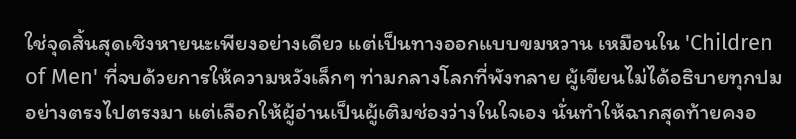ใช่จุดสิ้นสุดเชิงหายนะเพียงอย่างเดียว แต่เป็นทางออกแบบขมหวาน เหมือนใน 'Children of Men' ที่จบด้วยการให้ความหวังเล็กๆ ท่ามกลางโลกที่พังทลาย ผู้เขียนไม่ได้อธิบายทุกปมอย่างตรงไปตรงมา แต่เลือกให้ผู้อ่านเป็นผู้เติมช่องว่างในใจเอง นั่นทำให้ฉากสุดท้ายคงอ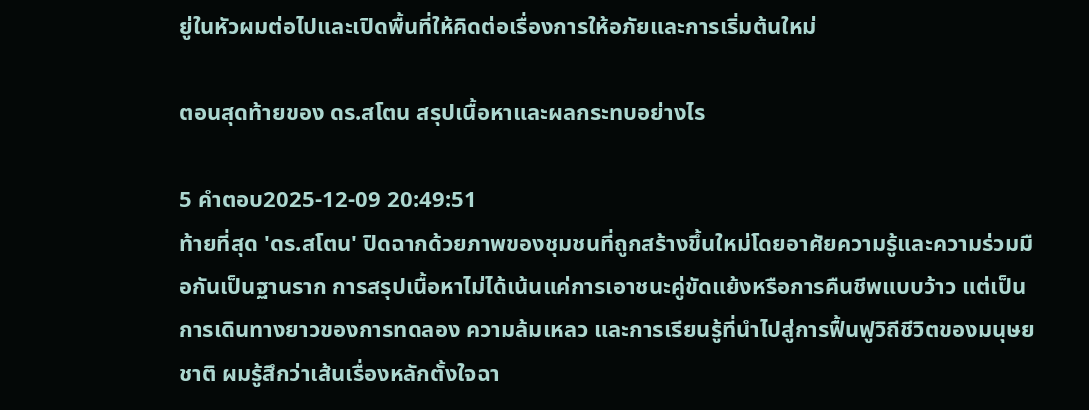ยู่ในหัวผมต่อไปและเปิดพื้นที่ให้คิดต่อเรื่องการให้อภัยและการเริ่มต้นใหม่

ตอนสุดท้ายของ ดร.สโตน สรุปเนื้อหาและผลกระทบอย่างไร

5 คำตอบ2025-12-09 20:49:51
ท้ายที่สุด 'ดร.สโตน' ปิดฉากด้วยภาพของชุมชนที่ถูกสร้างขึ้นใหม่โดยอาศัยความรู้และความร่วมมือกันเป็นฐานราก การสรุปเนื้อหาไม่ได้เน้นแค่การเอาชนะคู่ขัดแย้งหรือการคืนชีพแบบว้าว แต่เป็นการเดินทางยาวของการทดลอง ความล้มเหลว และการเรียนรู้ที่นำไปสู่การฟื้นฟูวิถีชีวิตของมนุษยชาติ ผมรู้สึกว่าเส้นเรื่องหลักตั้งใจฉา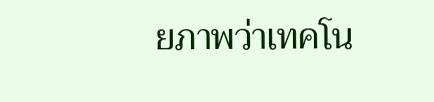ยภาพว่าเทคโน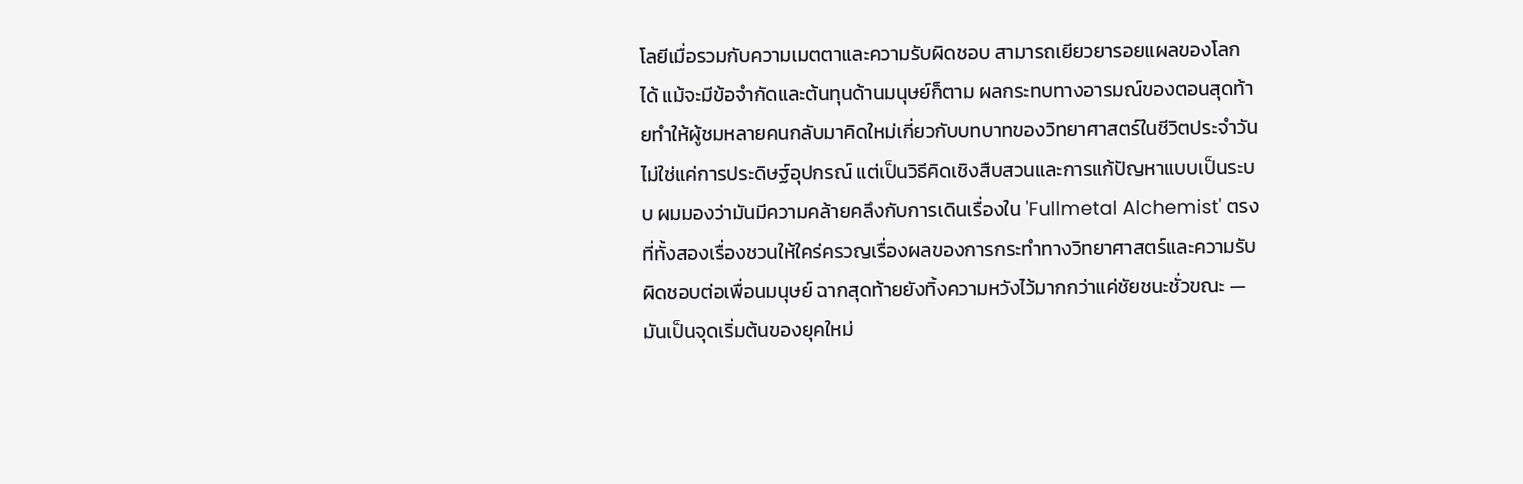โลยีเมื่อรวมกับความเมตตาและความรับผิดชอบ สามารถเยียวยารอยแผลของโลกได้ แม้จะมีข้อจำกัดและต้นทุนด้านมนุษย์ก็ตาม ผลกระทบทางอารมณ์ของตอนสุดท้ายทำให้ผู้ชมหลายคนกลับมาคิดใหม่เกี่ยวกับบทบาทของวิทยาศาสตร์ในชีวิตประจำวัน ไม่ใช่แค่การประดิษฐ์อุปกรณ์ แต่เป็นวิธีคิดเชิงสืบสวนและการแก้ปัญหาแบบเป็นระบบ ผมมองว่ามันมีความคล้ายคลึงกับการเดินเรื่องใน 'Fullmetal Alchemist' ตรงที่ทั้งสองเรื่องชวนให้ใคร่ครวญเรื่องผลของการกระทำทางวิทยาศาสตร์และความรับผิดชอบต่อเพื่อนมนุษย์ ฉากสุดท้ายยังทิ้งความหวังไว้มากกว่าแค่ชัยชนะชั่วขณะ — มันเป็นจุดเริ่มต้นของยุคใหม่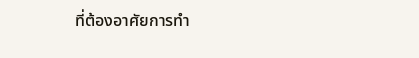ที่ต้องอาศัยการทำ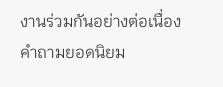งานร่วมกันอย่างต่อเนื่อง
คำถามยอดนิยม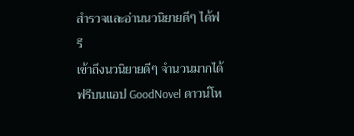สำรวจและอ่านนวนิยายดีๆ ได้ฟรี
เข้าถึงนวนิยายดีๆ จำนวนมากได้ฟรีบนแอป GoodNovel ดาวน์โห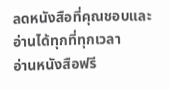ลดหนังสือที่คุณชอบและอ่านได้ทุกที่ทุกเวลา
อ่านหนังสือฟรี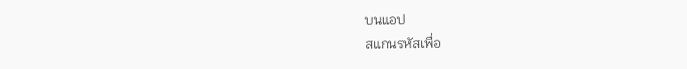บนแอป
สแกนรหัสเพื่อ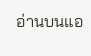อ่านบนแอ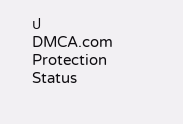ป
DMCA.com Protection Status